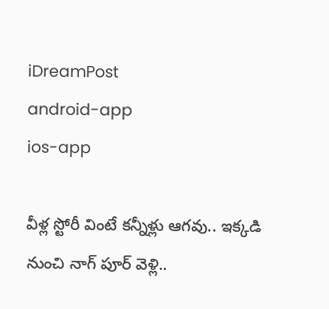iDreamPost
android-app
ios-app

వీళ్ల స్టోరీ వింటే కన్నీళ్లు ఆగవు.. ఇక్కడి నుంచి నాగ్ పూర్ వెళ్లి..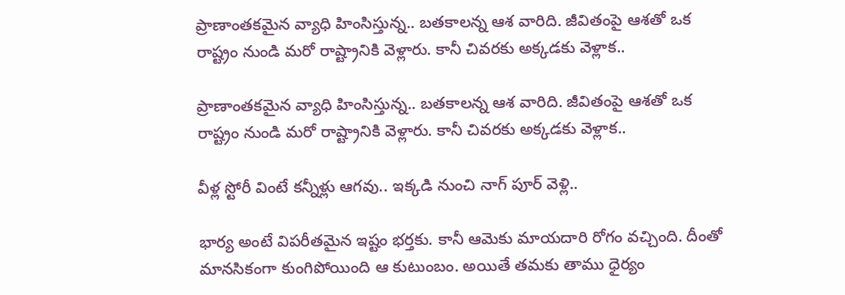ప్రాణాంతకమైన వ్యాధి హింసిస్తున్న.. బతకాలన్న ఆశ వారిది. జీవితంపై ఆశతో ఒక రాష్ట్రం నుండి మరో రాష్ట్రానికి వెళ్లారు. కానీ చివరకు అక్కడకు వెళ్లాక..

ప్రాణాంతకమైన వ్యాధి హింసిస్తున్న.. బతకాలన్న ఆశ వారిది. జీవితంపై ఆశతో ఒక రాష్ట్రం నుండి మరో రాష్ట్రానికి వెళ్లారు. కానీ చివరకు అక్కడకు వెళ్లాక..

వీళ్ల స్టోరీ వింటే కన్నీళ్లు ఆగవు.. ఇక్కడి నుంచి నాగ్ పూర్ వెళ్లి..

భార్య అంటే విపరీతమైన ఇష్టం భర్తకు. కానీ ఆమెకు మాయదారి రోగం వచ్చింది. దీంతో మానసికంగా కుంగిపోయింది ఆ కుటుంబం. అయితే తమకు తాము ధైర్యం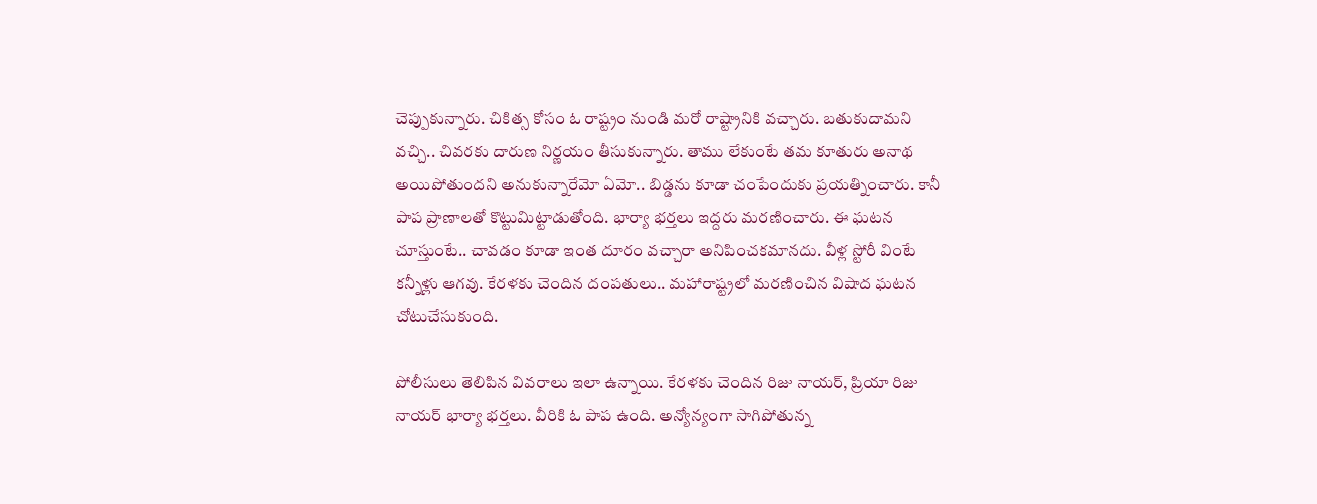చెప్పుకున్నారు. చికిత్స కోసం ఓ రాష్ట్రం నుండి మరో రాష్ట్రానికి వచ్చారు. బతుకుదామని వచ్చి.. చివరకు దారుణ నిర్ణయం తీసుకున్నారు. తాము లేకుంటే తమ కూతురు అనాథ అయిపోతుందని అనుకున్నారేమో ఏమో.. బిడ్డను కూడా చంపేందుకు ప్రయత్నించారు. కానీ పాప ప్రాణాలతో కొట్టుమిట్టాడుతోంది. భార్యా భర్తలు ఇద్దరు మరణించారు. ఈ ఘటన చూస్తుంటే.. చావడం కూడా ఇంత దూరం వచ్చారా అనిపించకమానదు. వీళ్ల స్టోరీ వింటే కన్నీళ్లు ఆగవు. కేరళకు చెందిన దంపతులు.. మహారాష్ట్రలో మరణించిన విషాద ఘటన చోటుచేసుకుంది.

పోలీసులు తెలిపిన వివరాలు ఇలా ఉన్నాయి. కేరళకు చెందిన రిజు నాయర్, ప్రియా రిజు నాయర్ భార్యా భర్తలు. వీరికి ఓ పాప ఉంది. అన్యోన్యంగా సాగిపోతున్న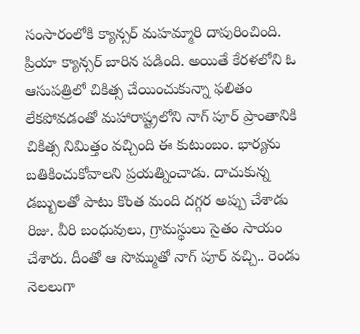సంసారంలోకి క్యాన్సర్ మహమ్మారి దాపురించింది. ప్రియా క్యాన్సర్ బారిన పడింది. అయితే కేరళలోని ఓ ఆసుపత్రిలో చికిత్స చేయించుకున్నా ఫలితం లేకపోవడంతో మహారాష్ట్రలోని నాగ్ పూర్ ప్రాంతానికి చికిత్స నిమిత్తం వచ్చింది ఈ కుటుంబం. భార్యను బతికించుకోవాలని ప్రయత్నించాడు. దాచుకున్న డబ్బులతో పాటు కొంత మంది దగ్గర అప్పు చేశాడు రిజు. వీరి బంధువులు, గ్రామస్థులు సైతం సాయం చేశారు. దీంతో ఆ సొమ్ముతో నాగ్ పూర్ వచ్చి.. రెండు నెలలుగా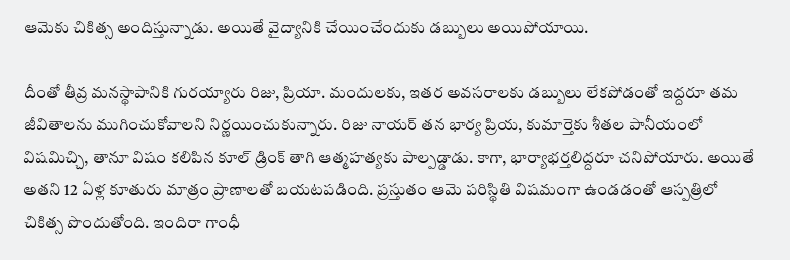ఆమెకు చికిత్స అందిస్తున్నాడు. అయితే వైద్యానికి చేయించేందుకు డబ్బులు అయిపోయాయి.

దీంతో తీవ్ర మనస్థాపానికి గురయ్యారు రిజు, ప్రియా. మందులకు, ఇతర అవసరాలకు డబ్బులు లేకపోడంతో ఇద్దరూ తమ జీవితాలను ముగించుకోవాలని నిర్ణయించుకున్నారు. రిజు నాయర్ తన భార్య ప్రియ, కుమార్తెకు శీతల పానీయంలో విషమిచ్చి, తానూ విషం కలిపిన కూల్ డ్రింక్ తాగి ఆత్మహత్యకు పాల్పడ్డాడు. కాగా, భార్యాభర్తలిద్దరూ చనిపోయారు. అయితే అతని 12 ఏళ్ల కూతురు మాత్రం ప్రాణాలతో బయటపడింది. ప్రస్తుతం ఆమె పరిస్థితి విషమంగా ఉండడంతో ఆస్పత్రిలో చికిత్స పొందుతోంది. ఇందిరా గాంధీ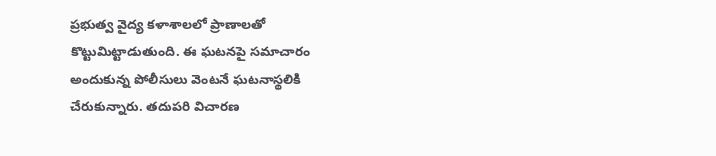ప్రభుత్వ వైద్య కళాశాలలో ప్రాణాలతో కొట్టుమిట్టాడుతుంది. ఈ ఘటనపై సమాచారం అందుకున్న పోలీసులు వెంటనే ఘటనాస్థలికి చేరుకున్నారు. తదుపరి విచారణ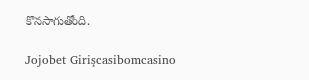కొనసాగుతోంది.

Jojobet Girişcasibomcasino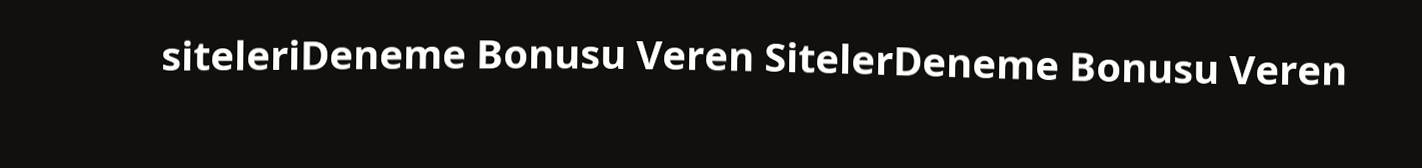siteleriDeneme Bonusu Veren SitelerDeneme Bonusu Veren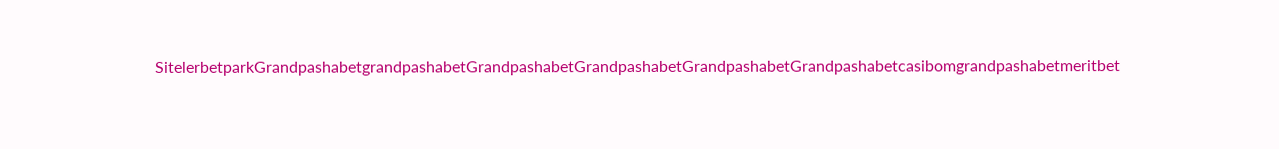SitelerbetparkGrandpashabetgrandpashabetGrandpashabetGrandpashabetGrandpashabetGrandpashabetcasibomgrandpashabetmeritbet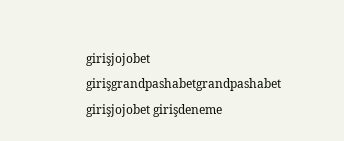girişjojobet girişgrandpashabetgrandpashabet girişjojobet girişdeneme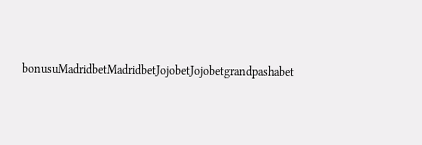bonusuMadridbetMadridbetJojobetJojobetgrandpashabet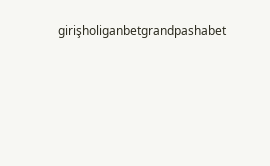girişholiganbetgrandpashabet